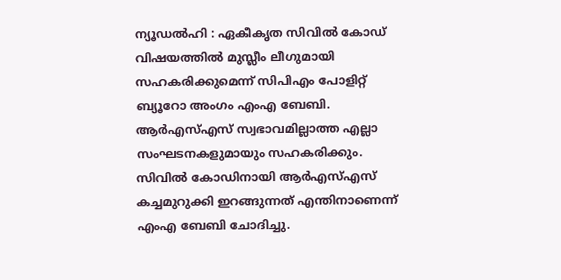ന്യൂഡൽഹി : ഏകീകൃത സിവിൽ കോഡ് വിഷയത്തിൽ മുസ്ലീം ലീഗുമായി സഹകരിക്കുമെന്ന് സിപിഎം പോളിറ്റ് ബ്യൂറോ അംഗം എംഎ ബേബി. ആർഎസ്എസ് സ്വഭാവമില്ലാത്ത എല്ലാ സംഘടനകളുമായും സഹകരിക്കും. സിവിൽ കോഡിനായി ആർഎസ്എസ് കച്ചമുറുക്കി ഇറങ്ങുന്നത് എന്തിനാണെന്ന് എംഎ ബേബി ചോദിച്ചു.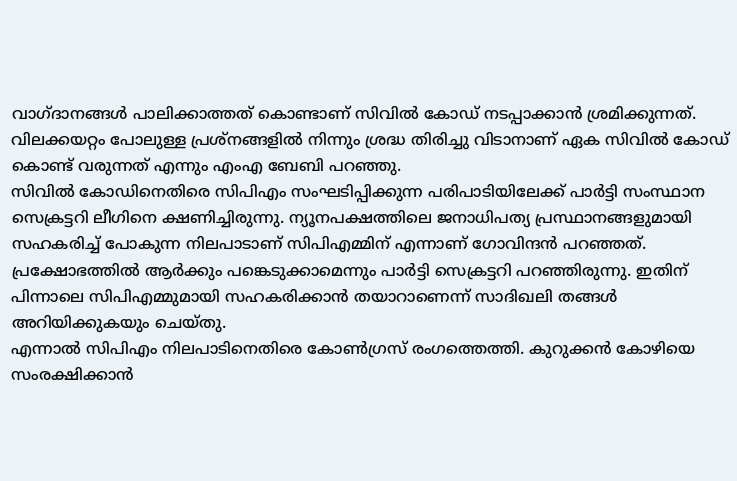വാഗ്ദാനങ്ങൾ പാലിക്കാത്തത് കൊണ്ടാണ് സിവിൽ കോഡ് നടപ്പാക്കാൻ ശ്രമിക്കുന്നത്. വിലക്കയറ്റം പോലുള്ള പ്രശ്നങ്ങളിൽ നിന്നും ശ്രദ്ധ തിരിച്ചു വിടാനാണ് ഏക സിവിൽ കോഡ് കൊണ്ട് വരുന്നത് എന്നും എംഎ ബേബി പറഞ്ഞു.
സിവിൽ കോഡിനെതിരെ സിപിഎം സംഘടിപ്പിക്കുന്ന പരിപാടിയിലേക്ക് പാർട്ടി സംസ്ഥാന സെക്രട്ടറി ലീഗിനെ ക്ഷണിച്ചിരുന്നു. ന്യൂനപക്ഷത്തിലെ ജനാധിപത്യ പ്രസ്ഥാനങ്ങളുമായി സഹകരിച്ച് പോകുന്ന നിലപാടാണ് സിപിഎമ്മിന് എന്നാണ് ഗോവിന്ദൻ പറഞ്ഞത്. പ്രക്ഷോഭത്തിൽ ആർക്കും പങ്കെടുക്കാമെന്നും പാർട്ടി സെക്രട്ടറി പറഞ്ഞിരുന്നു. ഇതിന് പിന്നാലെ സിപിഎമ്മുമായി സഹകരിക്കാൻ തയാറാണെന്ന് സാദിഖലി തങ്ങൾ അറിയിക്കുകയും ചെയ്തു.
എന്നാൽ സിപിഎം നിലപാടിനെതിരെ കോൺഗ്രസ് രംഗത്തെത്തി. കുറുക്കൻ കോഴിയെ സംരക്ഷിക്കാൻ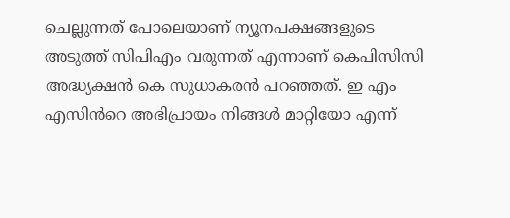ചെല്ലുന്നത് പോലെയാണ് ന്യൂനപക്ഷങ്ങളുടെ അടുത്ത് സിപിഎം വരുന്നത് എന്നാണ് കെപിസിസി അദ്ധ്യക്ഷൻ കെ സുധാകരൻ പറഞ്ഞത്. ഇ എം എസിൻറെ അഭിപ്രായം നിങ്ങൾ മാറ്റിയോ എന്ന്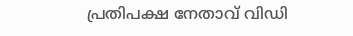പ്രതിപക്ഷ നേതാവ് വിഡി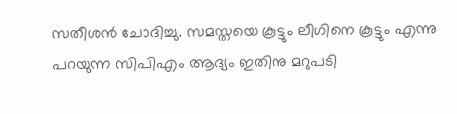സതീശൻ ചോദിച്ചു. സമസ്തയെ കൂട്ടും ലീഗിനെ കൂട്ടും എന്നു പറയുന്ന സിപിഎം ആദ്യം ഇതിനു മറുപടി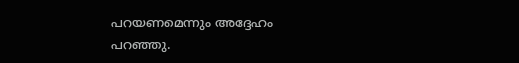പറയണമെന്നും അദ്ദേഹം പറഞ്ഞു.